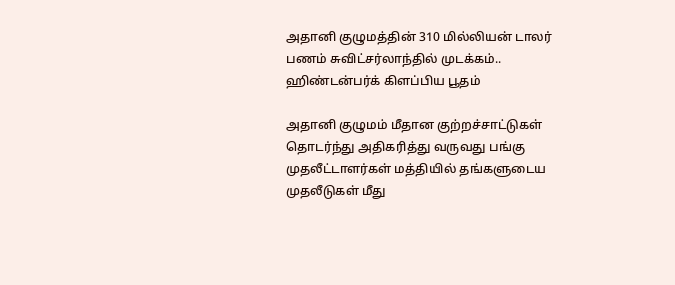அதானி குழுமத்தின் 310 மில்லியன் டாலர் பணம் சுவிட்சர்லாந்தில் முடக்கம்.. ஹிண்டன்பர்க் கிளப்பிய பூதம்

அதானி குழுமம் மீதான குற்றச்சாட்டுகள் தொடர்ந்து அதிகரித்து வருவது பங்கு முதலீட்டாளர்கள் மத்தியில் தங்களுடைய முதலீடுகள் மீது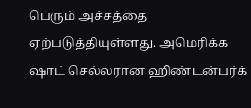பெரும் அச்சத்தை ஏற்படுத்தியுள்ளது. அமெரிக்க ஷாட் செல்லரான ஹிண்டன்பர்க்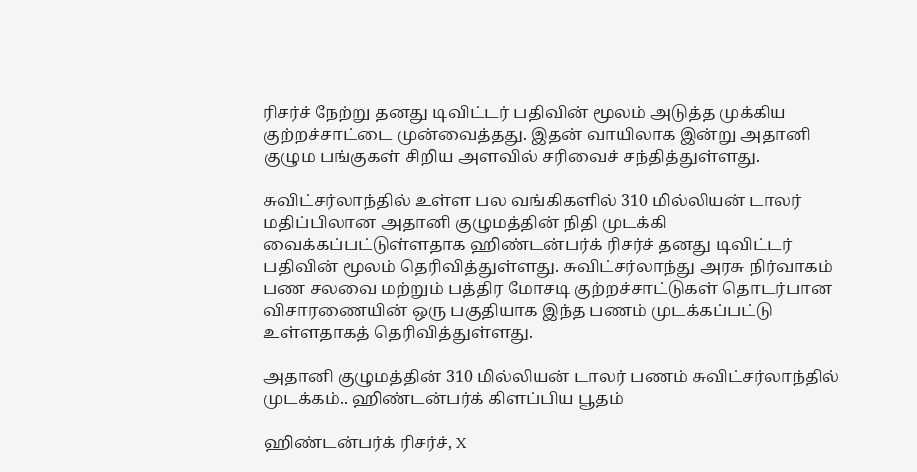ரிசர்ச் நேற்று தனது டிவிட்டர் பதிவின் மூலம் அடுத்த முக்கிய குற்றச்சாட்டை முன்வைத்தது. இதன் வாயிலாக இன்று அதானி குழும பங்குகள் சிறிய அளவில் சரிவைச் சந்தித்துள்ளது.

சுவிட்சர்லாந்தில் உள்ள பல வங்கிகளில் 310 மில்லியன் டாலர் மதிப்பிலான அதானி குழுமத்தின் நிதி முடக்கி வைக்கப்பட்டுள்ளதாக ஹிண்டன்பர்க் ரிசர்ச் தனது டிவிட்டர் பதிவின் மூலம் தெரிவித்துள்ளது. சுவிட்சர்லாந்து அரசு நிர்வாகம் பண சலவை மற்றும் பத்திர மோசடி குற்றச்சாட்டுகள் தொடர்பான விசாரணையின் ஒரு பகுதியாக இந்த பணம் முடக்கப்பட்டு உள்ளதாகத் தெரிவித்துள்ளது.

அதானி குழுமத்தின் 310 மில்லியன் டாலர் பணம் சுவிட்சர்லாந்தில் முடக்கம்.. ஹிண்டன்பர்க் கிளப்பிய பூதம்

ஹிண்டன்பர்க் ரிசர்ச், X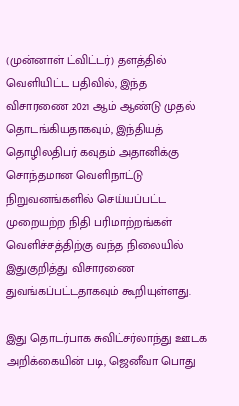(முன்னாள் ட்விட்டர்) தளத்தில் வெளியிட்ட பதிவில், இந்த விசாரணை 2021 ஆம் ஆண்டு முதல் தொடங்கியதாகவும், இந்தியத் தொழிலதிபர் கவுதம் அதானிக்கு சொந்தமான வெளிநாட்டு நிறுவனங்களில் செய்யப்பட்ட முறையற்ற நிதி பரிமாற்றங்கள் வெளிச்சத்திற்கு வந்த நிலையில் இதுகுறித்து விசாரணை துவங்கப்பட்டதாகவும் கூறியுள்ளது.

இது தொடர்பாக சுவிட்சர்லாந்து ஊடக அறிக்கையின் படி, ஜெனீவா பொது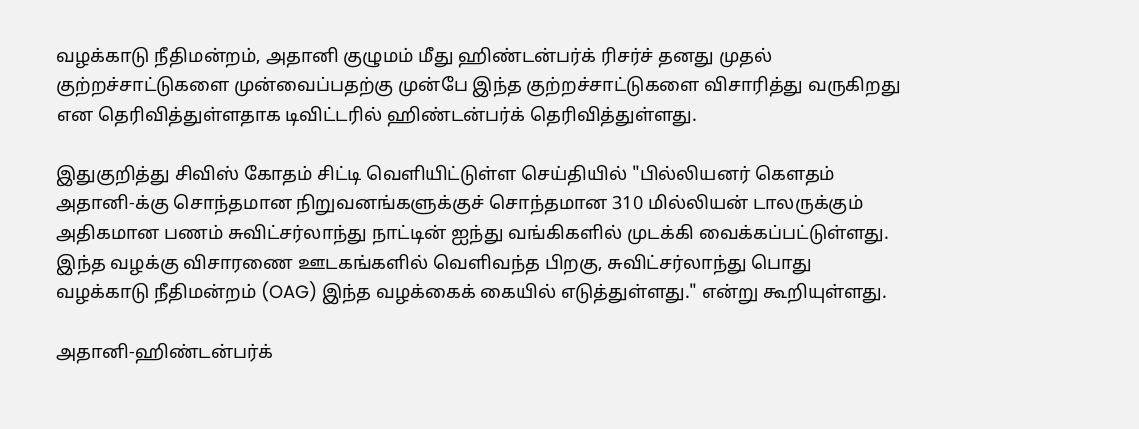வழக்காடு நீதிமன்றம், அதானி குழுமம் மீது ஹிண்டன்பர்க் ரிசர்ச் தனது முதல் குற்றச்சாட்டுகளை முன்வைப்பதற்கு முன்பே இந்த குற்றச்சாட்டுகளை விசாரித்து வருகிறது என தெரிவித்துள்ளதாக டிவிட்டரில் ஹிண்டன்பர்க் தெரிவித்துள்ளது.

இதுகுறித்து சிவிஸ் கோதம் சிட்டி வெளியிட்டுள்ள செய்தியில் "பில்லியனர் கௌதம் அதானி-க்கு சொந்தமான நிறுவனங்களுக்குச் சொந்தமான 310 மில்லியன் டாலருக்கும் அதிகமான பணம் சுவிட்சர்லாந்து நாட்டின் ஐந்து வங்கிகளில் முடக்கி வைக்கப்பட்டுள்ளது. இந்த வழக்கு விசாரணை ஊடகங்களில் வெளிவந்த பிறகு, சுவிட்சர்லாந்து பொது வழக்காடு நீதிமன்றம் (OAG) இந்த வழக்கைக் கையில் எடுத்துள்ளது." என்று கூறியுள்ளது.

அதானி-ஹிண்டன்பர்க்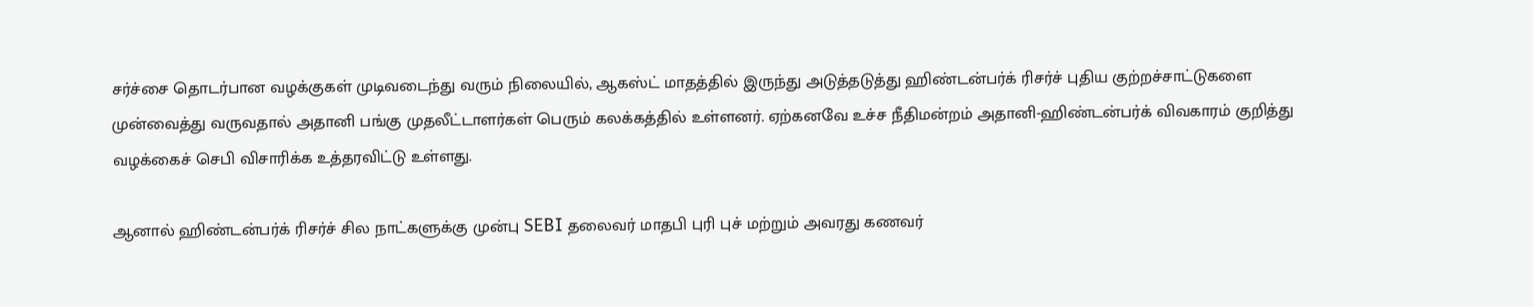சர்ச்சை தொடர்பான வழக்குகள் முடிவடைந்து வரும் நிலையில், ஆகஸ்ட் மாதத்தில் இருந்து அடுத்தடுத்து ஹிண்டன்பர்க் ரிசர்ச் புதிய குற்றச்சாட்டுகளை முன்வைத்து வருவதால் அதானி பங்கு முதலீட்டாளர்கள் பெரும் கலக்கத்தில் உள்ளனர். ஏற்கனவே உச்ச நீதிமன்றம் அதானி-ஹிண்டன்பர்க் விவகாரம் குறித்து வழக்கைச் செபி விசாரிக்க உத்தரவிட்டு உள்ளது.

ஆனால் ஹிண்டன்பர்க் ரிசர்ச் சில நாட்களுக்கு முன்பு SEBI தலைவர் மாதபி புரி புச் மற்றும் அவரது கணவர்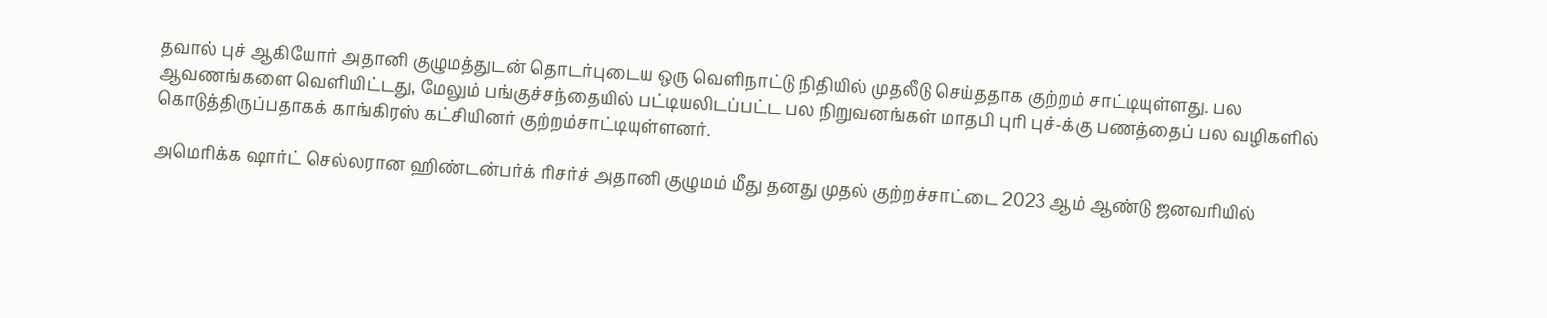தவால் புச் ஆகியோர் அதானி குழுமத்துடன் தொடர்புடைய ஒரு வெளிநாட்டு நிதியில் முதலீடு செய்ததாக குற்றம் சாட்டியுள்ளது. பல ஆவணங்களை வெளியிட்டது, மேலும் பங்குச்சந்தையில் பட்டியலிடப்பட்ட பல நிறுவனங்கள் மாதபி புரி புச்-க்கு பணத்தைப் பல வழிகளில் கொடுத்திருப்பதாகக் காங்கிரஸ் கட்சியினர் குற்றம்சாட்டியுள்ளனர்.

அமெரிக்க ஷார்ட் செல்லரான ஹிண்டன்பர்க் ரிசர்ச் அதானி குழுமம் மீது தனது முதல் குற்றச்சாட்டை 2023 ஆம் ஆண்டு ஜனவரியில்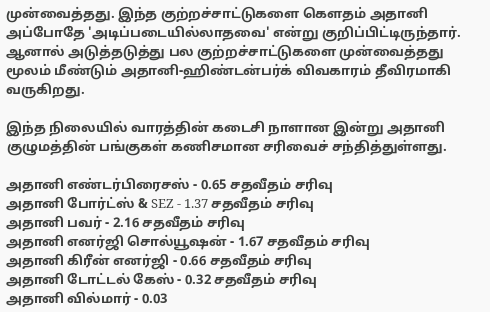முன்வைத்தது. இந்த குற்றச்சாட்டுகளை கௌதம் அதானி அப்போதே 'அடிப்படையில்லாதவை' என்று குறிப்பிட்டிருந்தார். ஆனால் அடுத்தடுத்து பல குற்றச்சாட்டுகளை முன்வைத்தது மூலம் மீண்டும் அதானி-ஹிண்டன்பர்க் விவகாரம் தீவிரமாகி வருகிறது.

இந்த நிலையில் வாரத்தின் கடைசி நாளான இன்று அதானி குழுமத்தின் பங்குகள் கணிசமான சரிவைச் சந்தித்துள்ளது.

அதானி எண்டர்பிரைசஸ் - 0.65 சதவீதம் சரிவு
அதானி போர்ட்ஸ் & SEZ - 1.37 சதவீதம் சரிவு
அதானி பவர் - 2.16 சதவீதம் சரிவு
அதானி எனர்ஜி சொல்யூஷன் - 1.67 சதவீதம் சரிவு
அதானி கிரீன் எனர்ஜி - 0.66 சதவீதம் சரிவு
அதானி டோட்டல் கேஸ் - 0.32 சதவீதம் சரிவு
அதானி வில்மார் - 0.03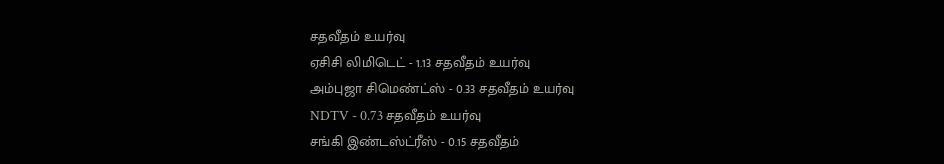சதவீதம் உயர்வு
ஏசிசி லிமிடெட் - 1.13 சதவீதம் உயர்வு
அம்புஜா சிமெண்ட்ஸ் - 0.33 சதவீதம் உயர்வு
NDTV - 0.73 சதவீதம் உயர்வு
சங்கி இண்டஸ்ட்ரீஸ் - 0.15 சதவீதம்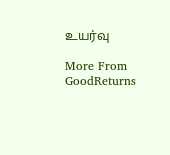உயர்வு

More From GoodReturns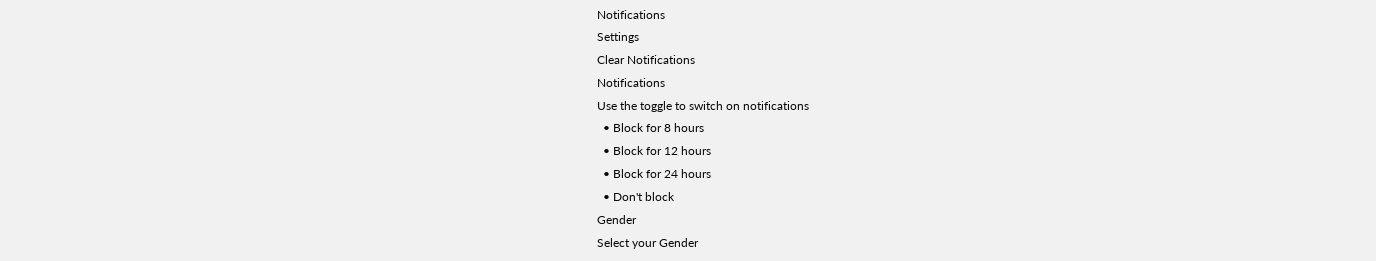Notifications
Settings
Clear Notifications
Notifications
Use the toggle to switch on notifications
  • Block for 8 hours
  • Block for 12 hours
  • Block for 24 hours
  • Don't block
Gender
Select your Gender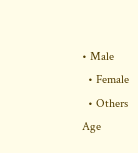• Male
  • Female
  • Others
Age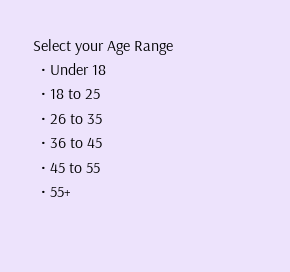Select your Age Range
  • Under 18
  • 18 to 25
  • 26 to 35
  • 36 to 45
  • 45 to 55
  • 55+